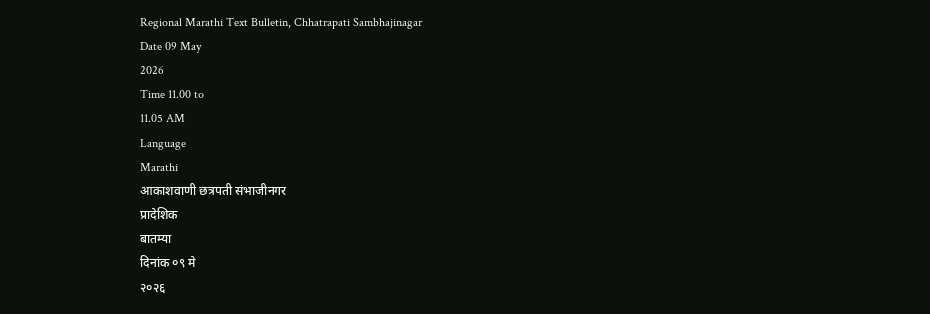Regional Marathi Text Bulletin, Chhatrapati Sambhajinagar
Date 09 May
2026
Time 11.00 to
11.05 AM
Language
Marathi
आकाशवाणी छत्रपती संभाजीनगर
प्रादेशिक
बातम्या
दिनांक ०९ मे
२०२६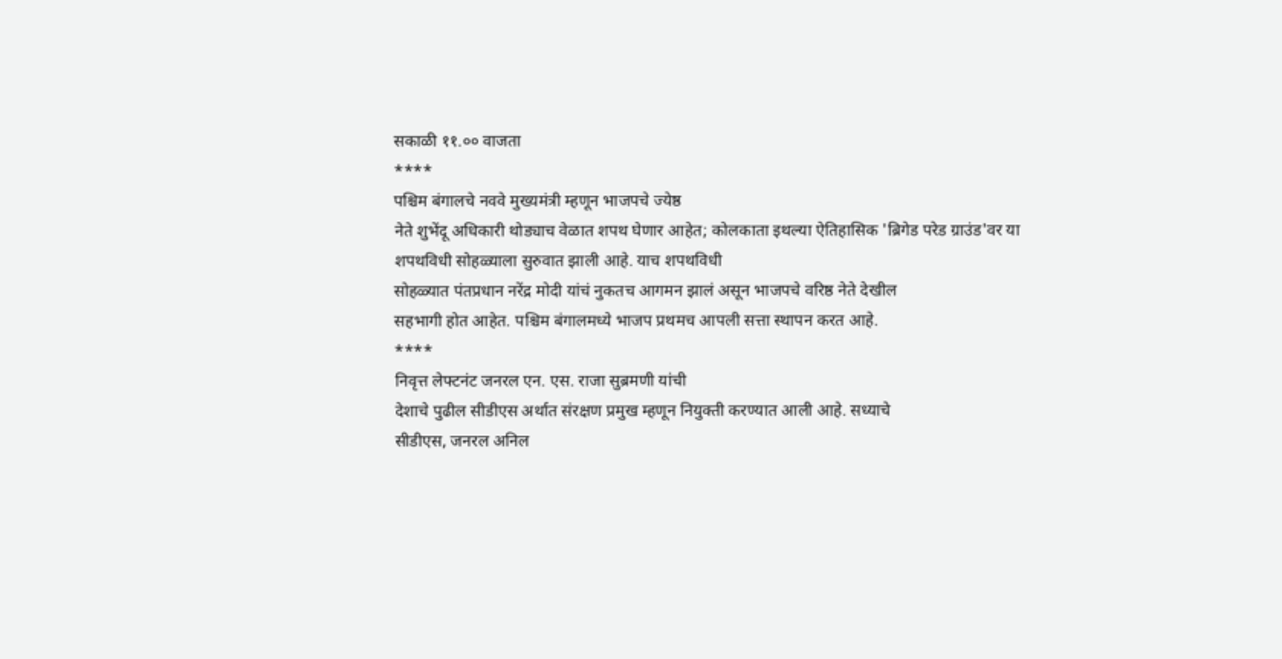सकाळी ११.०० वाजता
****
पश्चिम बंगालचे नववे मुख्यमंत्री म्हणून भाजपचे ज्येष्ठ
नेते शुभेंदू अधिकारी थोड्याच वेळात शपथ घेणार आहेत; कोलकाता इथल्या ऐतिहासिक 'ब्रिगेड परेड ग्राउंड'वर या शपथविधी सोहळ्याला सुरुवात झाली आहे. याच शपथविधी
सोहळ्यात पंतप्रधान नरेंद्र मोदी यांचं नुकतच आगमन झालं असून भाजपचे वरिष्ठ नेते देखील
सहभागी होत आहेत. पश्चिम बंगालमध्ये भाजप प्रथमच आपली सत्ता स्थापन करत आहे.
****
निवृत्त लेफ्टनंट जनरल एन. एस. राजा सुब्रमणी यांची
देशाचे पुढील सीडीएस अर्थात संरक्षण प्रमुख म्हणून नियुक्ती करण्यात आली आहे. सध्याचे
सीडीएस, जनरल अनिल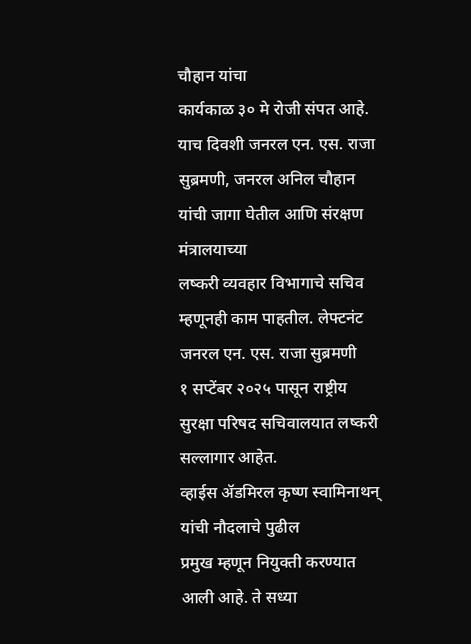चौहान यांचा
कार्यकाळ ३० मे रोजी संपत आहे. याच दिवशी जनरल एन. एस. राजा सुब्रमणी, जनरल अनिल चौहान यांची जागा घेतील आणि संरक्षण मंत्रालयाच्या
लष्करी व्यवहार विभागाचे सचिव म्हणूनही काम पाहतील. लेफ्टनंट जनरल एन. एस. राजा सुब्रमणी
१ सप्टेंबर २०२५ पासून राष्ट्रीय सुरक्षा परिषद सचिवालयात लष्करी सल्लागार आहेत.
व्हाईस ॲडमिरल कृष्ण स्वामिनाथन् यांची नौदलाचे पुढील
प्रमुख म्हणून नियुक्ती करण्यात आली आहे. ते सध्या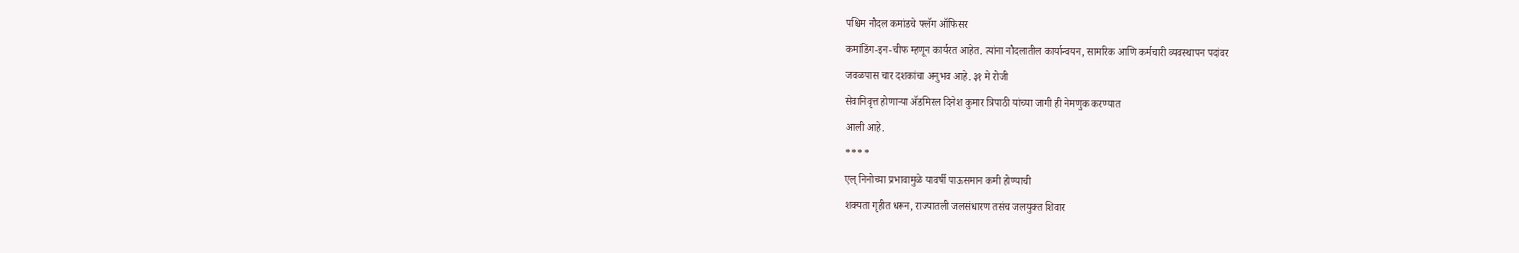पश्चिम नौदल कमांडचे फ्लॅग ऑफिसर
कमांडिंग-इन-चीफ म्हणून कार्यरत आहेत. त्यांना नौदलातील कार्यान्वयन, सामरिक आणि कर्मचारी व्यवस्थापन पदांवर
जवळपास चार दशकांचा अनुभव आहे. ३१ मे रोजी
सेवानिवृत्त होणाऱ्या ॲडमिरल दिनेश कुमार त्रिपाठी यांच्या जागी ही नेमणुक करण्यात
आली आहे.
****
एल् निनोच्या प्रभावामुळे यावर्षी पाऊसमान कमी होण्याची
शक्यता गृहीत धरून, राज्यातली जलसंधारण तसंच जलयुक्त शिवार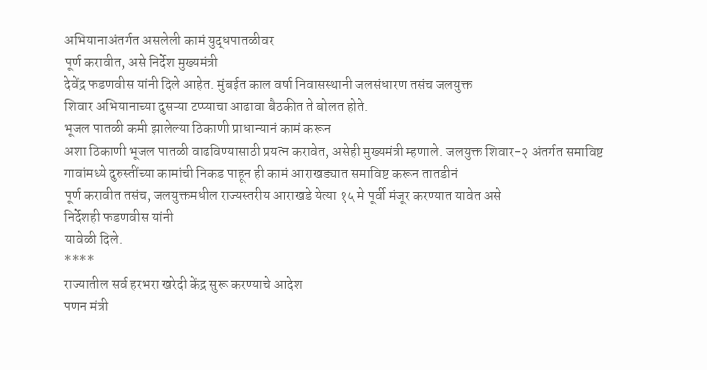अभियानाअंतर्गत असलेली कामं युद्धपातळीवर
पूर्ण करावीत, असे निर्देश मुख्यमंत्री
देवेंद्र फडणवीस यांनी दिले आहेत. मुंबईत काल वर्षा निवासस्थानी जलसंधारण तसंच जलयुक्त
शिवार अभियानाच्या दुसऱ्या टप्प्याचा आढावा बैठकीत ते बोलत होते.
भूजल पातळी कमी झालेल्या ठिकाणी प्राधान्यानं कामं करून
अशा ठिकाणी भूजल पातळी वाढविण्यासाठी प्रयत्न करावेत, असेही मुख्यमंत्री म्हणाले. जलयुक्त शिवार-२ अंतर्गत समाविष्ट
गावांमध्ये दुरुस्तींच्या कामांची निकड पाहून ही कामं आराखड्यात समाविष्ट करून तातडीनं
पूर्ण करावीत तसंच, जलयुक्तमधील राज्यस्तरीय आराखडे येत्या १५ मे पूर्वी मंजूर करण्यात यावेत असे
निर्देशही फडणवीस यांनी
यावेळी दिले.
****
राज्यातील सर्व हरभरा खरेदी केंद्र सुरू करण्याचे आदेश
पणन मंत्री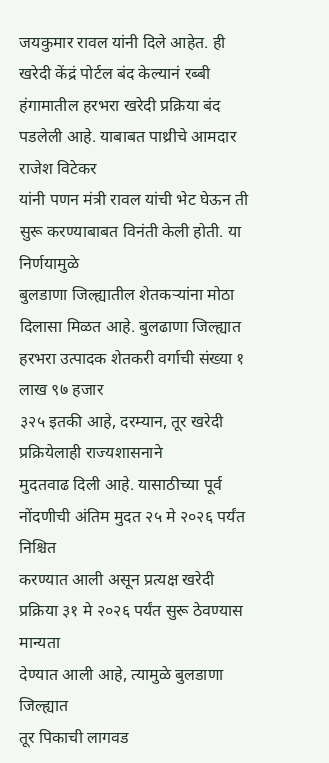जयकुमार रावल यांनी दिले आहेत. ही खरेदी केंद्रं पोर्टल बंद केल्यानं रब्बी
हंगामातील हरभरा खरेदी प्रक्रिया बंद पडलेली आहे. याबाबत पाथ्रीचे आमदार राजेश विटेकर
यांनी पणन मंत्री रावल यांची भेट घेऊन ती सुरू करण्याबाबत विनंती केली होती. या निर्णयामुळे
बुलडाणा जिल्ह्यातील शेतकऱ्यांना मोठा दिलासा मिळत आहे. बुलढाणा जिल्ह्यात हरभरा उत्पादक शेतकरी वर्गाची संख्या १ लाख ९७ हजार
३२५ इतकी आहे, दरम्यान, तूर खरेदी प्रक्रियेलाही राज्यशासनाने
मुदतवाढ दिली आहे. यासाठीच्या पूर्व नोंदणीची अंतिम मुदत २५ मे २०२६ पर्यंत निश्चित
करण्यात आली असून प्रत्यक्ष खरेदी प्रक्रिया ३१ मे २०२६ पर्यंत सुरू ठेवण्यास मान्यता
देण्यात आली आहे, त्यामुळे बुलडाणा जिल्ह्यात
तूर पिकाची लागवड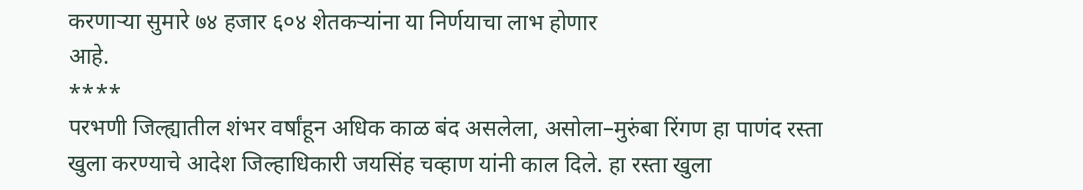करणाऱ्या सुमारे ७४ हजार ६०४ शेतकऱ्यांना या निर्णयाचा लाभ होणार
आहे.
****
परभणी जिल्ह्यातील शंभर वर्षांहून अधिक काळ बंद असलेला, असोला–मुरुंबा रिंगण हा पाणंद रस्ता
खुला करण्याचे आदेश जिल्हाधिकारी जयसिंह चव्हाण यांनी काल दिले. हा रस्ता खुला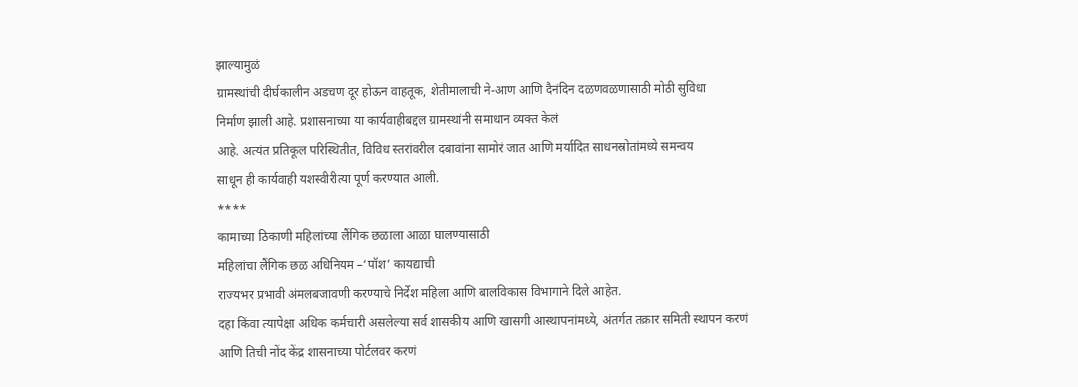झाल्यामुळं
ग्रामस्थांची दीर्घकालीन अडचण दूर होऊन वाहतूक, शेतीमालाची ने-आण आणि दैनंदिन दळणवळणासाठी मोठी सुविधा
निर्माण झाली आहे. प्रशासनाच्या या कार्यवाहीबद्दल ग्रामस्थांनी समाधान व्यक्त केलं
आहे. अत्यंत प्रतिकूल परिस्थितीत, विविध स्तरांवरील दबावांना सामोरं जात आणि मर्यादित साधनस्रोतांमध्ये समन्वय
साधून ही कार्यवाही यशस्वीरीत्या पूर्ण करण्यात आली.
****
कामाच्या ठिकाणी महिलांच्या लैंगिक छळाला आळा घालण्यासाठी
महिलांचा लैंगिक छळ अधिनियम –‘पॉश’ कायद्याची
राज्यभर प्रभावी अंमलबजावणी करण्याचे निर्देश महिला आणि बालविकास विभागाने दिले आहेत.
दहा किंवा त्यापेक्षा अधिक कर्मचारी असलेल्या सर्व शासकीय आणि खासगी आस्थापनांमध्ये, अंतर्गत तक्रार समिती स्थापन करणं
आणि तिची नोंद केंद्र शासनाच्या पोर्टलवर करणं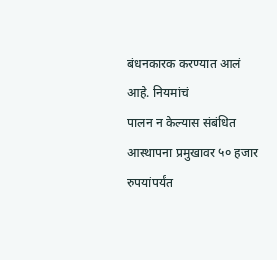बंधनकारक करण्यात आलं आहे. नियमांचं
पालन न केल्यास संबंधित आस्थापना प्रमुखावर ५० हजार रुपयांपर्यंत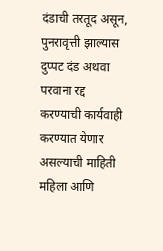दंडाची तरतूद असून, पुनरावृत्ती झाल्यास दुप्पट दंड अथवा
परवाना रद्द करण्याची कार्यवाही करण्यात येणार असल्याची माहिती महिला आणि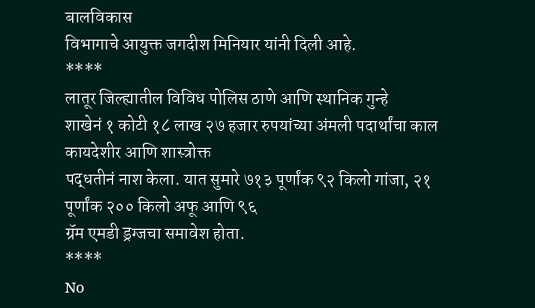बालविकास
विभागाचे आयुक्त जगदीश मिनियार यांनी दिली आहे.
****
लातूर जिल्ह्यातील विविध पोलिस ठाणे आणि स्थानिक गुन्हे
शाखेनं १ कोटी १८ लाख २७ हजार रुपयांच्या अंमली पदार्थांचा काल कायदेशीर आणि शास्त्रोक्त
पद्धतीनं नाश केला. यात सुमारे ७१३ पूर्णांक ९२ किलो गांजा, २१ पूर्णांक २०० किलो अफू आणि ९६
ग्रॅम एमडी ड्रग्जचा समावेश होता.
****
No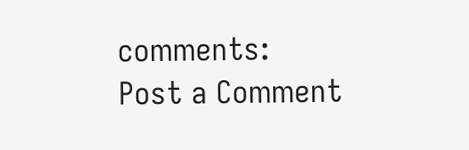comments:
Post a Comment